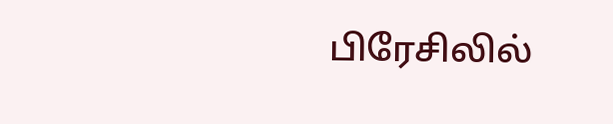பிரேசிலில்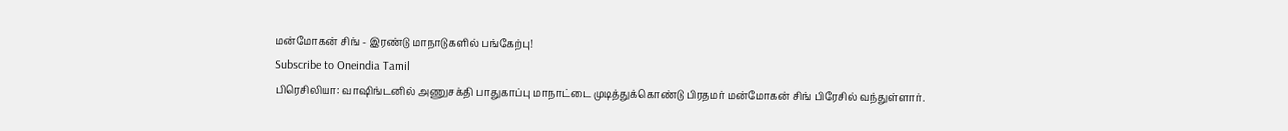மன்மோகன் சிங் - இரண்டு மாநாடுகளில் பங்கேற்பு!
Subscribe to Oneindia Tamil
பிரெசிலியா: வாஷிங்டனில் அணுசக்தி பாதுகாப்பு மாநாட்டை முடித்துக்கொண்டு பிரதமர் மன்மோகன் சிங் பிரேசில் வந்துள்ளார்.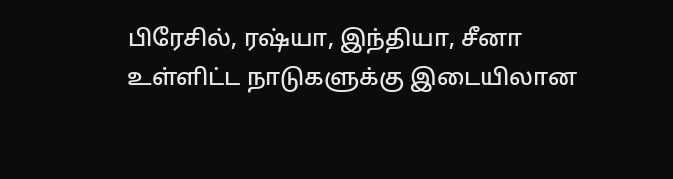பிரேசில், ரஷ்யா, இந்தியா, சீனா உள்ளிட்ட நாடுகளுக்கு இடையிலான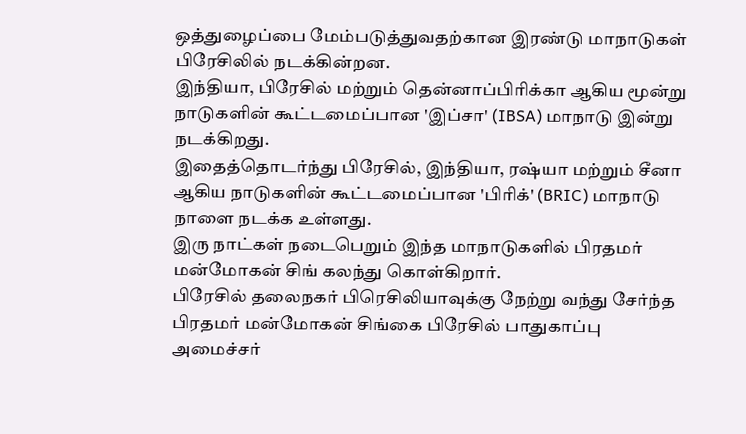ஒத்துழைப்பை மேம்படுத்துவதற்கான இரண்டு மாநாடுகள் பிரேசிலில் நடக்கின்றன.
இந்தியா, பிரேசில் மற்றும் தென்னாப்பிரிக்கா ஆகிய மூன்று நாடுகளின் கூட்டமைப்பான 'இப்சா' (IBSA) மாநாடு இன்று நடக்கிறது.
இதைத்தொடர்ந்து பிரேசில், இந்தியா, ரஷ்யா மற்றும் சீனா ஆகிய நாடுகளின் கூட்டமைப்பான 'பிரிக்' (BRIC) மாநாடு நாளை நடக்க உள்ளது.
இரு நாட்கள் நடைபெறும் இந்த மாநாடுகளில் பிரதமர் மன்மோகன் சிங் கலந்து கொள்கிறார்.
பிரேசில் தலைநகர் பிரெசிலியாவுக்கு நேற்று வந்து சேர்ந்த பிரதமர் மன்மோகன் சிங்கை பிரேசில் பாதுகாப்பு அமைச்சர்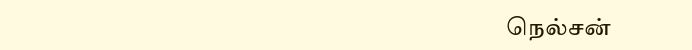நெல்சன்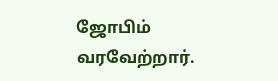ஜோபிம் வரவேற்றார்.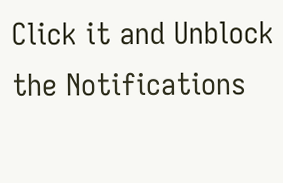Click it and Unblock the Notifications